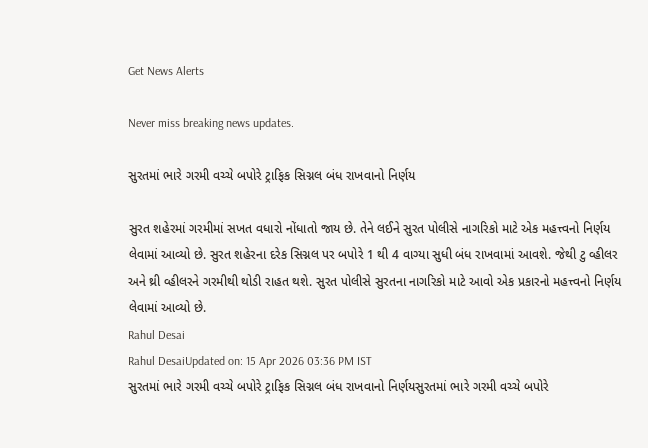Get News Alerts

Never miss breaking news updates.

સુરતમાં ભારે ગરમી વચ્ચે બપોરે ટ્રાફિક સિગ્નલ બંધ રાખવાનો નિર્ણય

સુરત શહેરમાં ગરમીમાં સખત વધારો નોંધાતો જાય છે. તેને લઈને સુરત પોલીસે નાગરિકો માટે એક મહત્ત્વનો નિર્ણય લેવામાં આવ્યો છે. સુરત શહેરના દરેક સિગ્નલ પર બપોરે 1 થી 4 વાગ્યા સુધી બંધ રાખવામાં આવશે. જેથી ટુ વ્હીલર અને થ્રી વ્હીલરને ગરમીથી થોડી રાહત થશે. સુરત પોલીસે સુરતના નાગરિકો માટે આવો એક પ્રકારનો મહત્ત્વનો નિર્ણય લેવામાં આવ્યો છે.
Rahul Desai
Rahul DesaiUpdated on: 15 Apr 2026 03:36 PM IST
સુરતમાં ભારે ગરમી વચ્ચે બપોરે ટ્રાફિક સિગ્નલ બંધ રાખવાનો નિર્ણયસુરતમાં ભારે ગરમી વચ્ચે બપોરે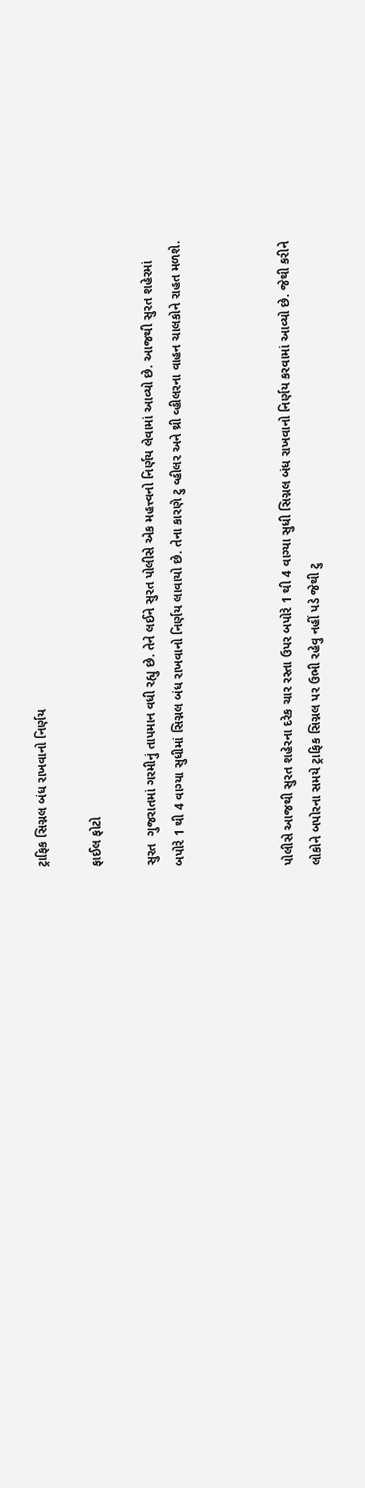ટ્રાફિક સિગ્નલ બંધ રાખવાનો નિર્ણય

ફાઈલ ફોટો

સુરત  ગુજરાતમાં ગરમીનું તાપમાન વધી રહ્યુ છે. તેને લઈને સુરત પોલીસે એક મહત્ત્વનો નિર્ણય લેવામાં આવ્યો છે. આજથી સુરત શહેરમાં બપોરે 1 થી 4 વાગ્યા સુધીમાં સિગ્નલ બંધ રાખવાનો નિર્ણય લાવાયો છે. તેના કારણે ટુ વ્હીલર અને થ્રી વ્હીલરના વાહન ચાલકોને રાહત મળશે.



પોલીસે આજથી સુરત શહેરના દરેક ચાર રસ્તા ઉપર બપોરે 1 થી 4 વાગ્યા સુધી સિગ્નલ બંધ રાખવાનો નિર્ણય કરવામાં આવ્યો છે. જેથી કરીને લોકોને બપોરના સમયે ટ્રાફિક સિગ્નલ પર ઉભી રહેવુ નહીં પડે જેથી ટુ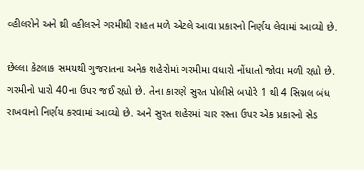વ્હીલરોને અને થ્રી વ્હીલરને ગરમીથી રાહત મળે એટલે આવા પ્રકારનો નિર્ણય લેવામાં આવ્યો છે.

છેલ્લા કેટલાક સમયથી ગુજરાતના અનેક શહેરોમાં ગરમીમા વધારો નોંધાતો જોવા મળી રહ્યો છે. ગરમીનો પારો 40ના ઉપર જઈ રહ્યો છે. તેના કારણે સુરત પોલીસે બપોરે 1 થી 4 સિગ્નલ બંધ રાખવાનો નિર્ણય કરવામાં આવ્યો છે. અને સુરત શહેરમાં ચાર રસ્તા ઉપર એક પ્રકારનો સેડ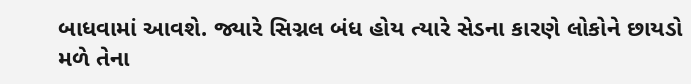બાધવામાં આવશે. જ્યારે સિગ્નલ બંધ હોય ત્યારે સેડના કારણે લોકોને છાયડો મળે તેના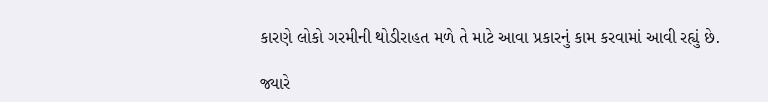કારણે લોકો ગરમીની થોડીરાહત મળે તે માટે આવા પ્રકારનું કામ કરવામાં આવી રહ્યું છે.

જ્યારે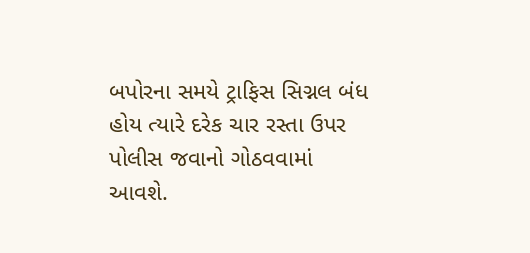બપોરના સમયે ટ્રાફિસ સિગ્નલ બંધ હોય ત્યારે દરેક ચાર રસ્તા ઉપર પોલીસ જવાનો ગોઠવવામાં આવશે.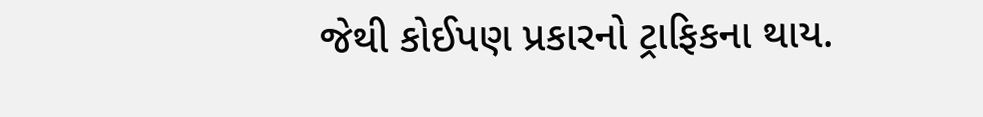જેથી કોઈપણ પ્રકારનો ટ્રાફિકના થાય.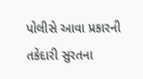પોલીસે આવા પ્રકારની તકેદારી સુરતના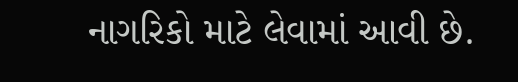નાગરિકો માટે લેવામાં આવી છે.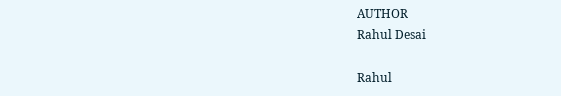AUTHOR
Rahul Desai

Rahul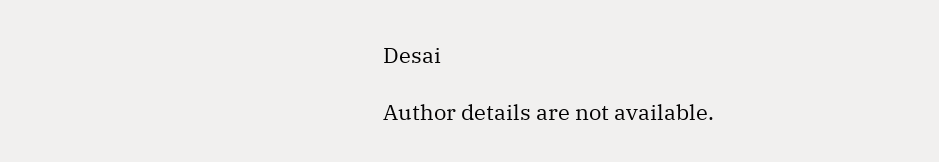Desai

Author details are not available.